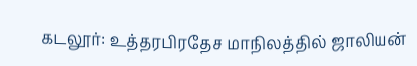கடலூர்: உத்தரபிரதேச மாநிலத்தில் ஜாலியன்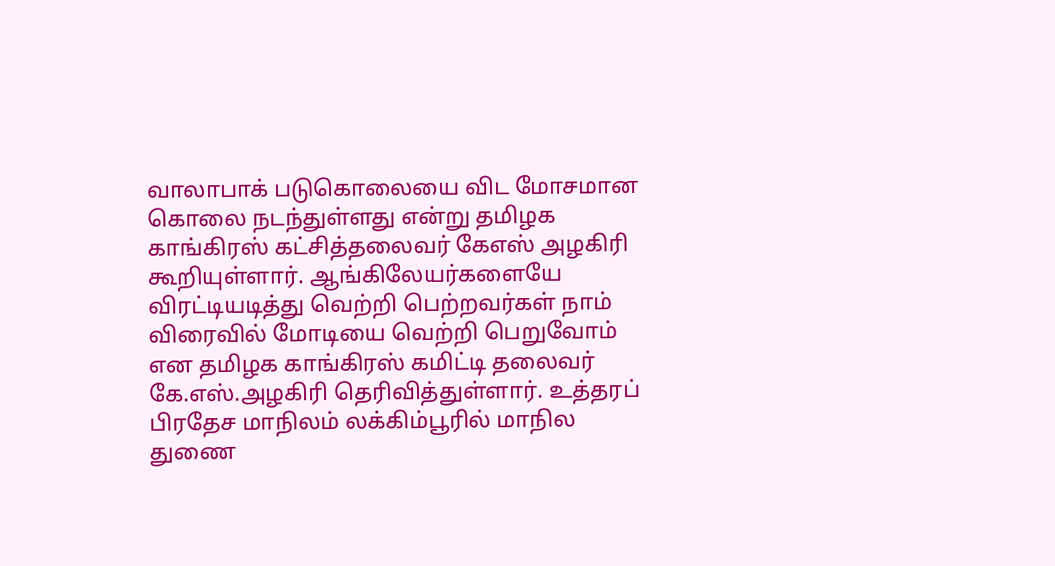வாலாபாக் படுகொலையை விட மோசமான கொலை நடந்துள்ளது என்று தமிழக காங்கிரஸ் கட்சித்தலைவர் கேஎஸ் அழகிரி கூறியுள்ளார். ஆங்கிலேயர்களையே விரட்டியடித்து வெற்றி பெற்றவர்கள் நாம் விரைவில் மோடியை வெற்றி பெறுவோம் என தமிழக காங்கிரஸ் கமிட்டி தலைவர் கே.எஸ்.அழகிரி தெரிவித்துள்ளார். உத்தரப் பிரதேச மாநிலம் லக்கிம்பூரில் மாநில துணை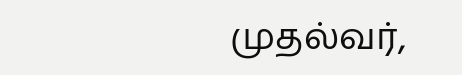முதல்வர்,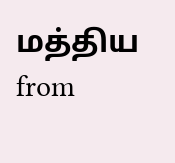மத்திய
from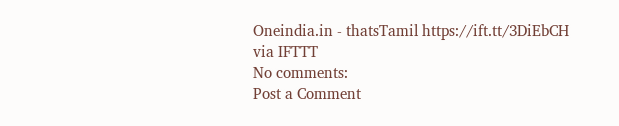Oneindia.in - thatsTamil https://ift.tt/3DiEbCH
via IFTTT
No comments:
Post a Comment